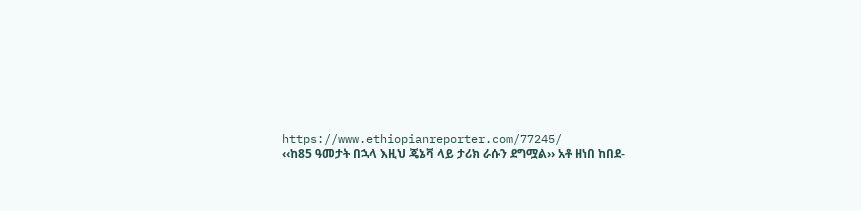https://www.ethiopianreporter.com/77245/
‹‹ከ85 ዓመታት በኋላ እዚህ ጄኔቫ ላይ ታሪክ ራሱን ደግሟል›› አቶ ዘነበ ከበደ-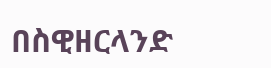በስዊዘርላንድ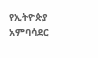የኢትዮጵያ አምባሳደር